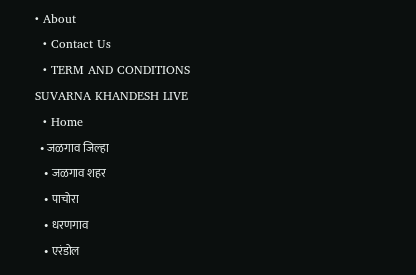• About
  • Contact Us
  • TERM AND CONDITIONS
SUVARNA KHANDESH LIVE
  • Home
  • जळगाव जिल्हा
    • जळगाव शहर
    • पाचोरा
    • धरणगाव
    • एरंडोल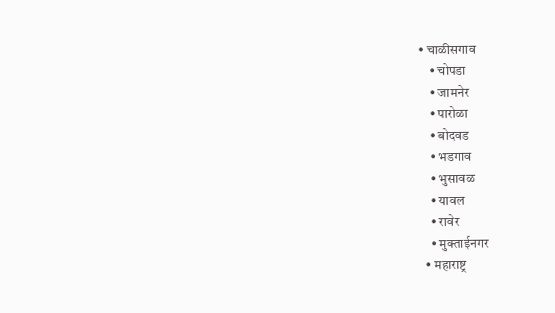• चाळीसगाव
    • चोपडा
    • जामनेर
    • पारोळा
    • बोदवड
    • भडगाव
    • भुसावळ
    • यावल
    • रावेर
    • मुक्ताईनगर
  • महाराष्ट्र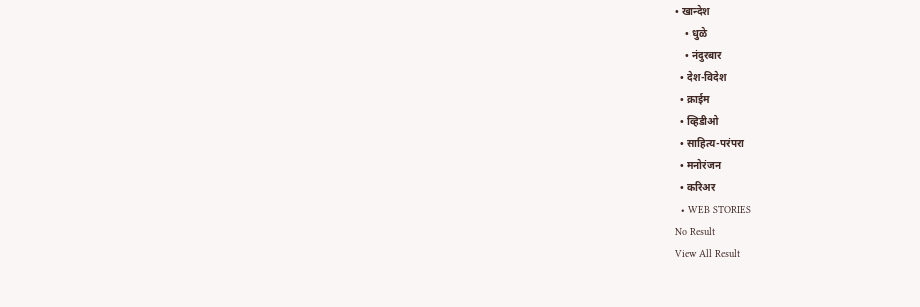• खान्देश
    • धुळे
    • नंदुरबार
  • देश-विदेश
  • क्राईम
  • व्हिडीओ
  • साहित्य-परंपरा
  • मनोरंजन
  • करिअर
  • WEB STORIES
No Result
View All Result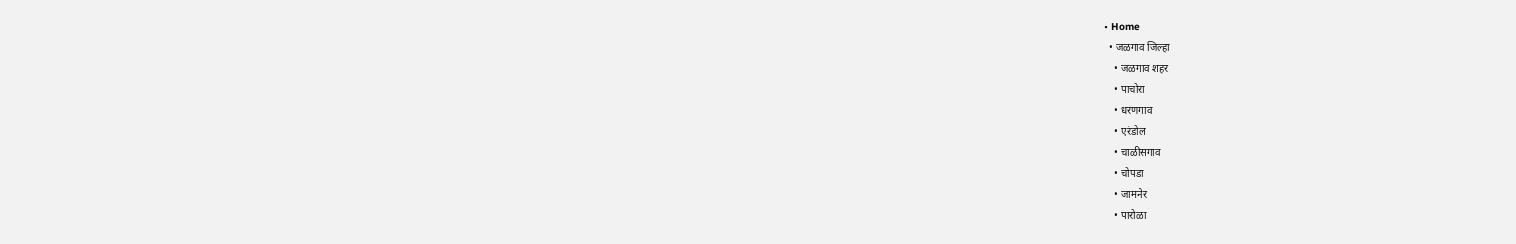• Home
  • जळगाव जिल्हा
    • जळगाव शहर
    • पाचोरा
    • धरणगाव
    • एरंडोल
    • चाळीसगाव
    • चोपडा
    • जामनेर
    • पारोळा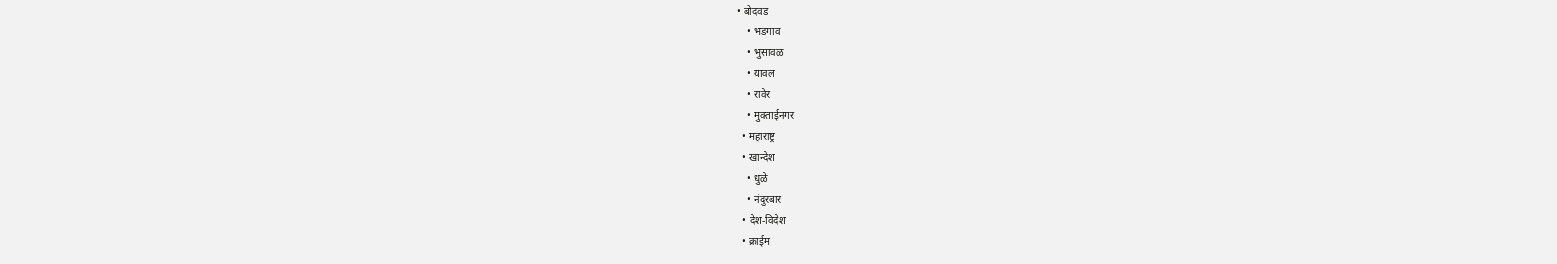• बोदवड
    • भडगाव
    • भुसावळ
    • यावल
    • रावेर
    • मुक्ताईनगर
  • महाराष्ट्र
  • खान्देश
    • धुळे
    • नंदुरबार
  • देश-विदेश
  • क्राईम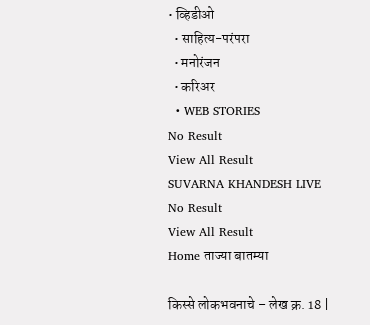• व्हिडीओ
  • साहित्य-परंपरा
  • मनोरंजन
  • करिअर
  • WEB STORIES
No Result
View All Result
SUVARNA KHANDESH LIVE
No Result
View All Result
Home ताज्या बातम्या

किस्से लोकभवनाचे – लेख क्र. 18 |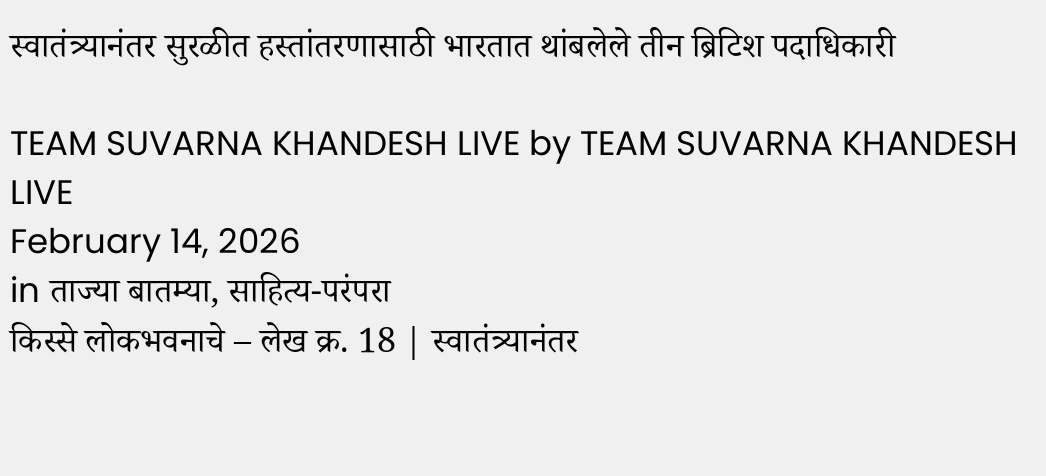स्वातंत्र्यानंतर सुरळीत हस्तांतरणासाठी भारतात थांबलेले तीन ब्रिटिश पदाधिकारी

TEAM SUVARNA KHANDESH LIVE by TEAM SUVARNA KHANDESH LIVE
February 14, 2026
in ताज्या बातम्या, साहित्य-परंपरा
किस्से लोकभवनाचे – लेख क्र. 18 | स्वातंत्र्यानंतर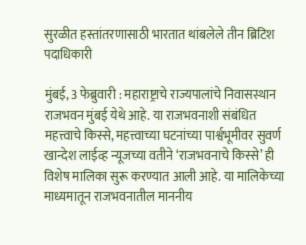सुरळीत हस्तांतरणासाठी भारतात थांबलेले तीन ब्रिटिश पदाधिकारी

मुंबई, 3 फेब्रुवारी : महाराष्ट्राचे राज्यपालांचे निवासस्थान राजभवन मुंबई येथे आहे. या राजभवनाशी संबंधित महत्त्वाचे किस्से, महत्त्वाच्या घटनांच्या पार्श्वभूमीवर सुवर्ण खान्देश लाईव्ह न्यूजच्या वतीने ‘राजभवनाचे किस्से’ ही विशेष मालिका सुरू करण्यात आली आहे. या मालिकेच्या माध्यमातून राजभवनातील माननीय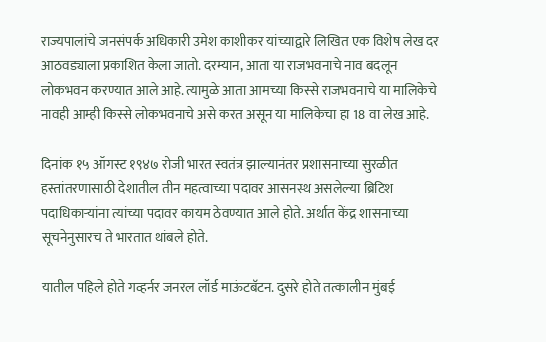राज्यपालांचे जनसंपर्क अधिकारी उमेश काशीकर यांच्याद्वारे लिखित एक विशेष लेख दर आठवड्याला प्रकाशित केला जातो. दरम्यान, आता या राजभवनाचे नाव बदलून लोकभवन करण्यात आले आहे. त्यामुळे आता आमच्या किस्से राजभवनाचे या मालिकेचे नावही आम्ही किस्से लोकभवनाचे असे करत असून या मालिकेचा हा 18 वा लेख आहे.

दिनांक १५ ऑगस्ट १९४७ रोजी भारत स्वतंत्र झाल्यानंतर प्रशासनाच्या सुरळीत हस्तांतरणासाठी देशातील तीन महत्वाच्या पदावर आसनस्थ असलेल्या ब्रिटिश पदाधिकाऱ्यांना त्यांच्या पदावर कायम ठेवण्यात आले होते. अर्थात केंद्र शासनाच्या सूचनेनुसारच ते भारतात थांबले होते.

यातील पहिले होते गव्हर्नर जनरल लॉर्ड माऊंटबॅटन. दुसरे होते तत्कालीन मुंबई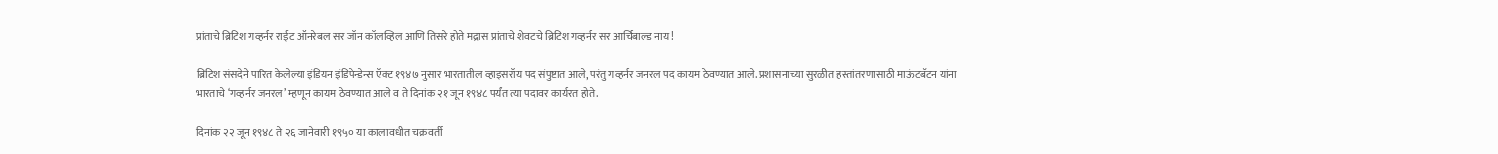प्रांताचे ब्रिटिश गव्हर्नर राईट ऑनरेबल सर जॉन कॉलव्हिल आणि तिसरे होते मद्रास प्रांताचे शेवटचे ब्रिटिश गव्हर्नर सर आर्चिबाल्ड नाय !

ब्रिटिश संसदेने पारित केलेल्या इंडियन इंडिपेन्डेन्स ऍक्ट १९४७ नुसार भारतातील व्हाइसरॉय पद संपुष्टात आले, परंतु गव्हर्नर जनरल पद कायम ठेवण्यात आले. प्रशासनाच्या सुरळीत हस्तांतरणासाठी माऊंटबॅटन यांना भारताचे ‘गव्हर्नर जनरल’ म्हणून कायम ठेवण्यात आले व ते दिनांक २१ जून १९४८ पर्यंत त्या पदावर कार्यरत होते.

दिनांक २२ जून १९४८ ते २६ जानेवारी १९५० या कालावधीत चक्रवर्ती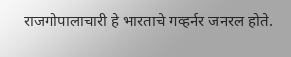राजगोपालाचारी हे भारताचे गव्हर्नर जनरल होते.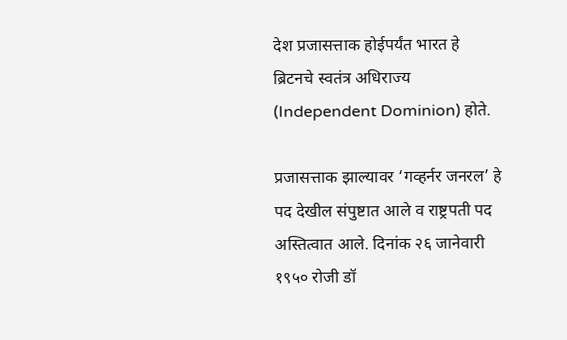देश प्रजासत्ताक होईपर्यंत भारत हे ब्रिटनचे स्वतंत्र अधिराज्य (Independent Dominion) होते.

प्रजासत्ताक झाल्यावर ‘गव्हर्नर जनरल’ हे पद देखील संपुष्टात आले व राष्ट्रपती पद अस्तित्वात आले. दिनांक २६ जानेवारी १९५० रोजी डॉ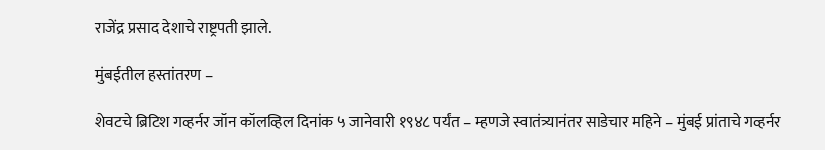राजेंद्र प्रसाद देशाचे राष्ट्रपती झाले.

मुंबईतील हस्तांतरण –

शेवटचे ब्रिटिश गव्हर्नर जॉन कॉलव्हिल दिनांक ५ जानेवारी १९४८ पर्यंत – म्हणजे स्वातंत्र्यानंतर साडेचार महिने – मुंबई प्रांताचे गव्हर्नर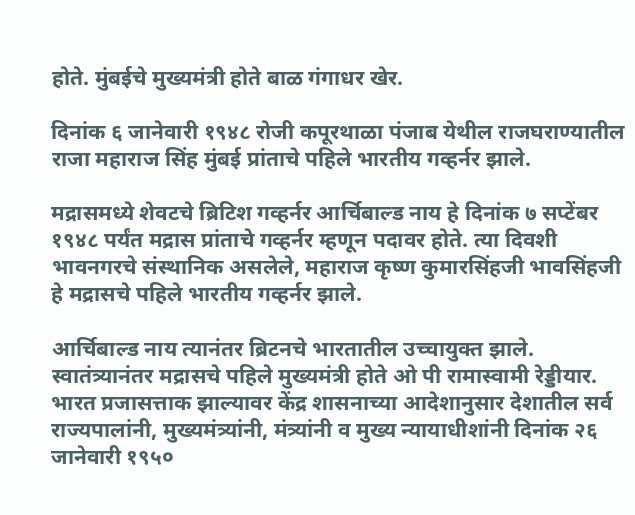होते. मुंबईचे मुख्यमंत्री होते बाळ गंगाधर खेर.

दिनांक ६ जानेवारी १९४८ रोजी कपूरथाळा पंजाब येथील राजघराण्यातील राजा महाराज सिंह मुंबई प्रांताचे पहिले भारतीय गव्हर्नर झाले.

मद्रासमध्ये शेवटचे ब्रिटिश गव्हर्नर आर्चिबाल्ड नाय हे दिनांक ७ सप्टेंबर १९४८ पर्यंत मद्रास प्रांताचे गव्हर्नर म्हणून पदावर होते. त्या दिवशी भावनगरचे संस्थानिक असलेले, महाराज कृष्ण कुमारसिंहजी भावसिंहजी हे मद्रासचे पहिले भारतीय गव्हर्नर झाले.

आर्चिबाल्ड नाय त्यानंतर ब्रिटनचे भारतातील उच्चायुक्त झाले. स्वातंत्र्यानंतर मद्रासचे पहिले मुख्यमंत्री होते ओ पी रामास्वामी रेड्डीयार. भारत प्रजासत्ताक झाल्यावर केंद्र शासनाच्या आदेशानुसार देशातील सर्व राज्यपालांनी, मुख्यमंत्र्यांनी, मंत्र्यांनी व मुख्य न्यायाधीशांनी दिनांक २६ जानेवारी १९५०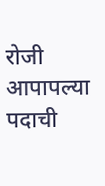रोजी आपापल्या पदाची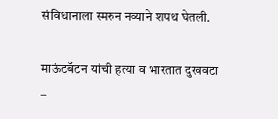संविधानाला स्मरुन नव्याने शपथ घेतली.

माऊंटबॅटन यांची हत्या व भारतात दुखवटा –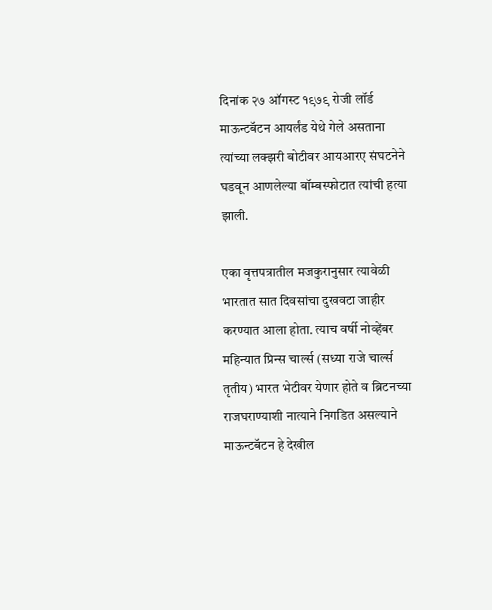दिनांक २७ ऑगस्ट १९७९ रोजी लॉर्ड माऊन्टबॅटन आयर्लंड येथे गेले असताना त्यांच्या लक्झरी बोटीवर आयआरए संघटनेने घडवून आणलेल्या बॉम्बस्फोटात त्यांची हत्या झाली.

एका वृत्तपत्रातील मजकुरानुसार त्यावेळी भारतात सात दिवसांचा दुखवटा जाहीर करण्यात आला होता. त्याच वर्षी नोव्हेंबर महिन्यात प्रिन्स चार्ल्स (सध्या राजे चार्ल्स तृतीय) भारत भेटीवर येणार होते व ब्रिटनच्या राजघराण्याशी नात्याने निगडित असल्याने माऊन्टबॅटन हे देखील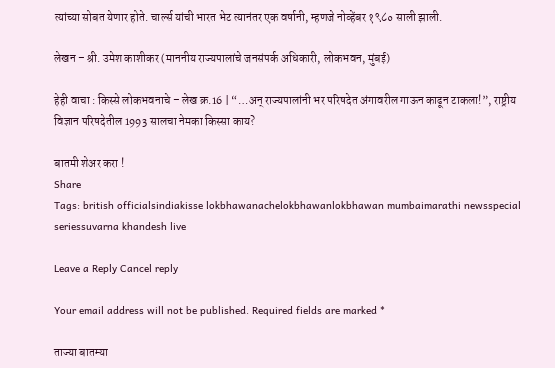त्यांच्या सोबत येणार होते. चार्ल्स यांची भारत भेट त्यानंतर एक वर्षानी, म्हणजे नोव्हेंबर १९८० साली झाली.

लेखन – श्री. उमेश काशीकर (माननीय राज्यपालांचे जनसंपर्क अधिकारी, लोकभवन, मुंबई)

हेही वाचा : किस्से लोकभवनाचे – लेख क्र.16 | “…अन् राज्यपालांनी भर परिषदेत अंगावरील गाऊन काढून टाकला!”, राष्ट्रीय विज्ञान परिषदेतील 1993 सालचा नेमका किस्सा काय?

बातमी शेअर करा !
Share
Tags: british officialsindiakisse lokbhawanachelokbhawanlokbhawan mumbaimarathi newsspecial seriessuvarna khandesh live

Leave a Reply Cancel reply

Your email address will not be published. Required fields are marked *

ताज्या बातम्या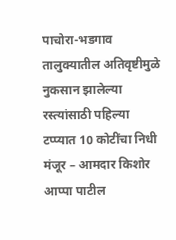पाचोरा-भडगाव तालुक्यातील अतिवृष्टीमुळे नुकसान झालेल्या रस्त्यांसाठी पहिल्या टप्प्यात 10 कोटींचा निधी मंजूर – आमदार किशोर आप्पा पाटील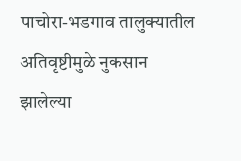पाचोरा-भडगाव तालुक्यातील अतिवृष्टीमुळे नुकसान झालेल्या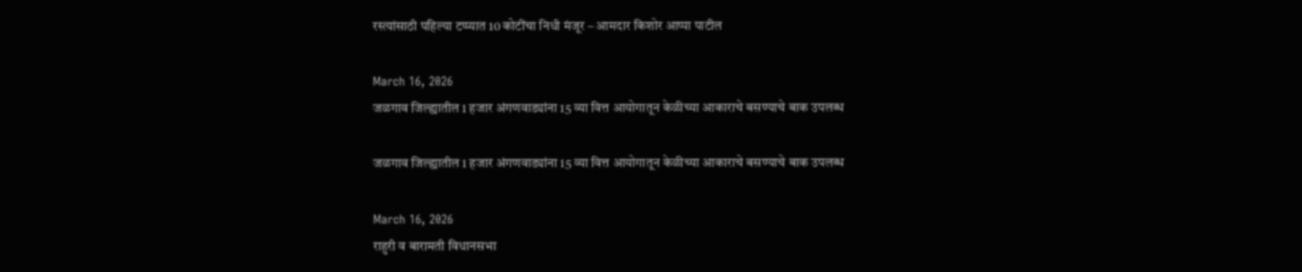रस्त्यांसाठी पहिल्या टप्प्यात 10 कोटींचा निधी मंजूर – आमदार किशोर आप्पा पाटील

March 16, 2026
जळगाव जिल्ह्यातील 1 हजार अंगणवाड्यांना 15 व्या वित्त आयोगातून केळीच्या आकाराचे बसण्याचे बाक उपलब्ध

जळगाव जिल्ह्यातील 1 हजार अंगणवाड्यांना 15 व्या वित्त आयोगातून केळीच्या आकाराचे बसण्याचे बाक उपलब्ध

March 16, 2026
राहुरी व बारामती विधानसभा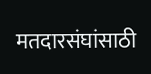मतदारसंघांसाठी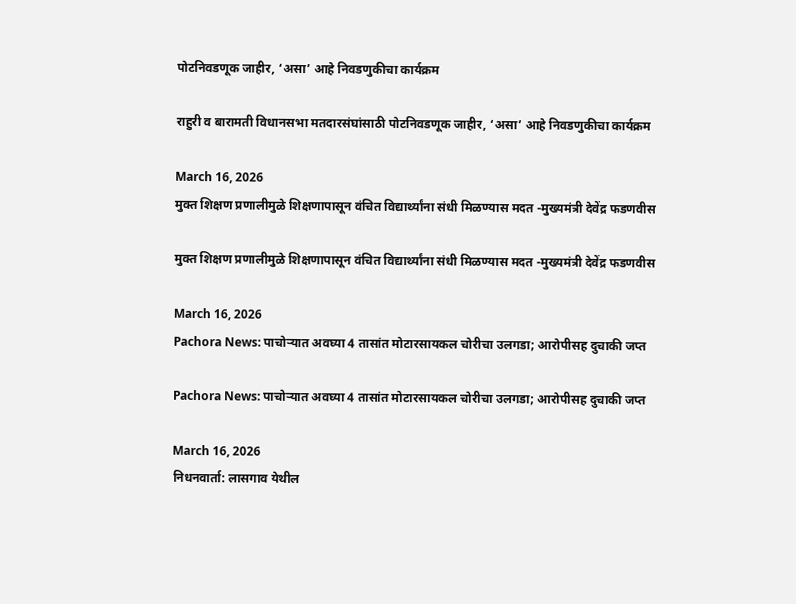पोटनिवडणूक जाहीर, ‘असा’ आहे निवडणुकीचा कार्यक्रम

राहुरी व बारामती विधानसभा मतदारसंघांसाठी पोटनिवडणूक जाहीर, ‘असा’ आहे निवडणुकीचा कार्यक्रम

March 16, 2026
मुक्त शिक्षण प्रणालीमुळे शिक्षणापासून वंचित विद्यार्थ्यांना संधी मिळण्यास मदत -मुख्यमंत्री देवेंद्र फडणवीस

मुक्त शिक्षण प्रणालीमुळे शिक्षणापासून वंचित विद्यार्थ्यांना संधी मिळण्यास मदत -मुख्यमंत्री देवेंद्र फडणवीस

March 16, 2026
Pachora News: पाचोऱ्यात अवघ्या 4 तासांत मोटारसायकल चोरीचा उलगडा; आरोपीसह दुचाकी जप्त

Pachora News: पाचोऱ्यात अवघ्या 4 तासांत मोटारसायकल चोरीचा उलगडा; आरोपीसह दुचाकी जप्त

March 16, 2026
निधनवार्ता: लासगाव येथील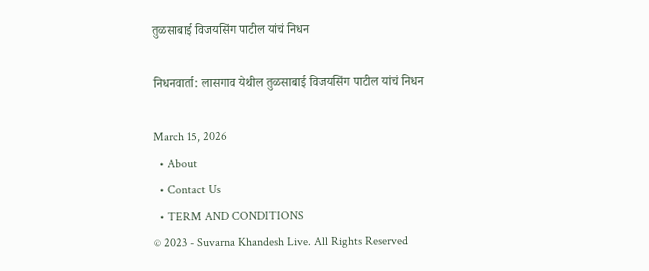तुळसाबाई विजयसिंग पाटील यांचं निधन

निधनवार्ता: लासगाव येथील तुळसाबाई विजयसिंग पाटील यांचं निधन

March 15, 2026
  • About
  • Contact Us
  • TERM AND CONDITIONS
© 2023 - Suvarna Khandesh Live. All Rights Reserved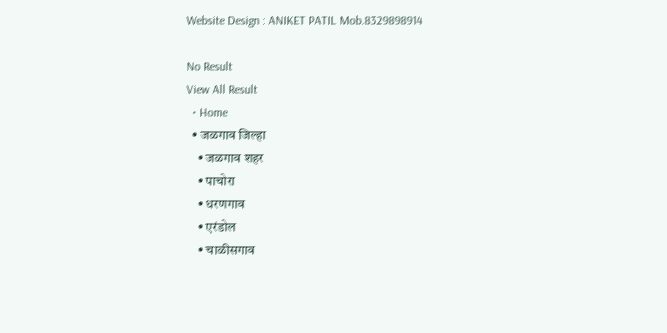Website Design : ANIKET PATIL Mob.8329898914

No Result
View All Result
  • Home
  • जळगाव जिल्हा
    • जळगाव शहर
    • पाचोरा
    • धरणगाव
    • एरंडोल
    • चाळीसगाव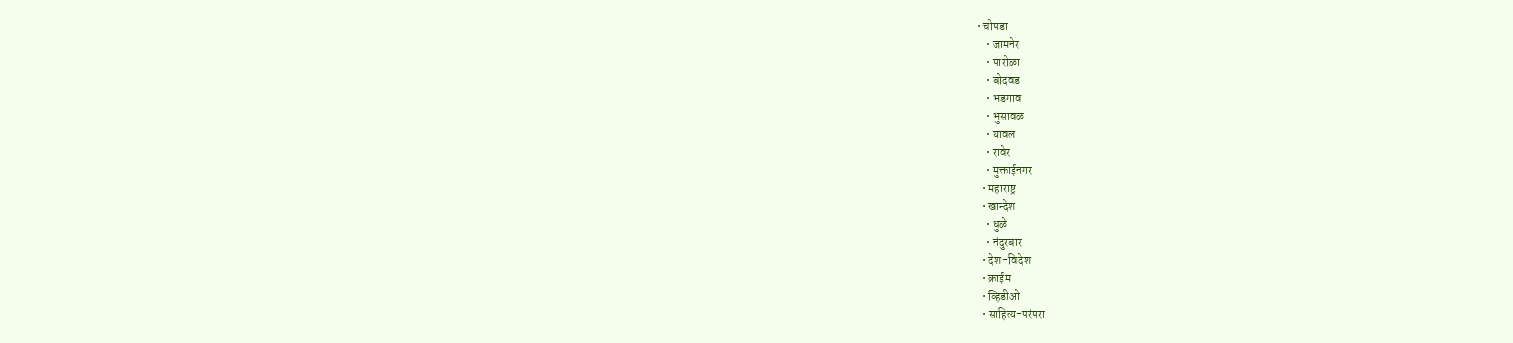• चोपडा
    • जामनेर
    • पारोळा
    • बोदवड
    • भडगाव
    • भुसावळ
    • यावल
    • रावेर
    • मुक्ताईनगर
  • महाराष्ट्र
  • खान्देश
    • धुळे
    • नंदुरबार
  • देश-विदेश
  • क्राईम
  • व्हिडीओ
  • साहित्य-परंपरा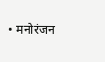• मनोरंजन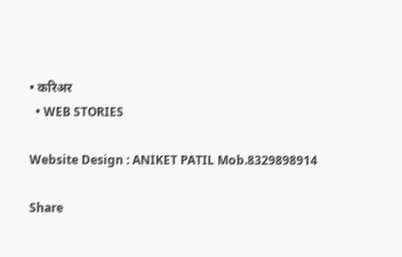• करिअर
  • WEB STORIES

Website Design : ANIKET PATIL Mob.8329898914

Share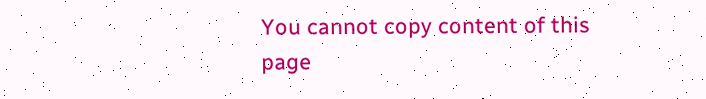You cannot copy content of this page